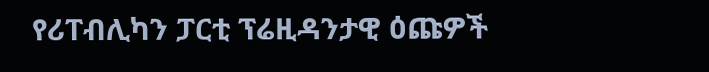የሪፐብሊካን ፓርቲ ፕሬዚዳንታዊ ዕጩዎች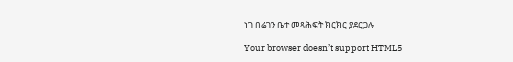ነገ በሬገን ቤተ መጻሕፍት ክርክር ያደርጋሉ

Your browser doesn’t support HTML5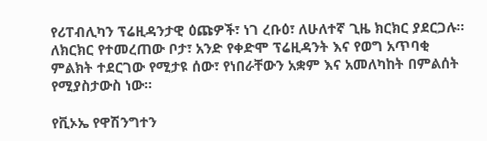የሪፐብሊካን ፕሬዚዳንታዊ ዕጩዎች፣ ነገ ረቡዕ፣ ለሁለተኛ ጊዜ ክርክር ያደርጋሉ። ለክርክር የተመረጠው ቦታ፣ አንድ የቀድሞ ፕሬዚዳንት እና የወግ አጥባቂ ምልክት ተደርገው የሚታዩ ሰው፣ የነበራቸውን አቋም እና አመለካከት በምልሰት የሚያስታውስ ነው።

የቪኦኤ የዋሽንግተን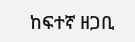ከፍተኛ ዘጋቢ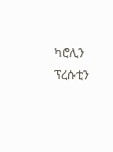ካሮሊን ፕረሱቲን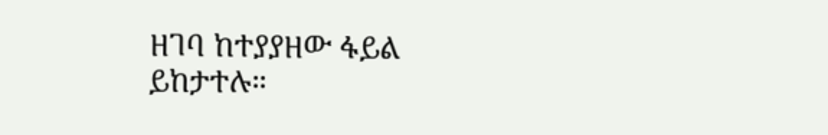ዘገባ ከተያያዘው ፋይል ይከታተሉ።